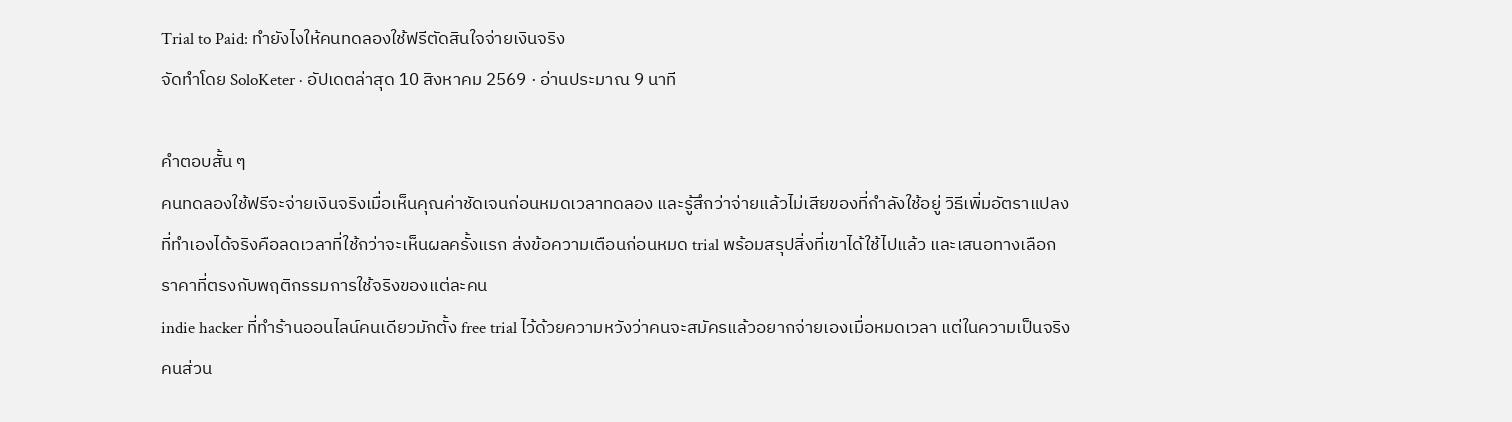Trial to Paid: ทำยังไงให้คนทดลองใช้ฟรีตัดสินใจจ่ายเงินจริง
จัดทำโดย SoloKeter · อัปเดตล่าสุด 10 สิงหาคม 2569 · อ่านประมาณ 9 นาที

คำตอบสั้น ๆ
คนทดลองใช้ฟรีจะจ่ายเงินจริงเมื่อเห็นคุณค่าชัดเจนก่อนหมดเวลาทดลอง และรู้สึกว่าจ่ายแล้วไม่เสียของที่กำลังใช้อยู่ วิธีเพิ่มอัตราแปลงที่ทำเองได้จริงคือลดเวลาที่ใช้กว่าจะเห็นผลครั้งแรก ส่งข้อความเตือนก่อนหมด trial พร้อมสรุปสิ่งที่เขาได้ใช้ไปแล้ว และเสนอทางเลือกราคาที่ตรงกับพฤติกรรมการใช้จริงของแต่ละคน
indie hacker ที่ทำร้านออนไลน์คนเดียวมักตั้ง free trial ไว้ด้วยความหวังว่าคนจะสมัครแล้วอยากจ่ายเองเมื่อหมดเวลา แต่ในความเป็นจริง คนส่วน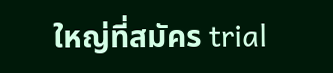ใหญ่ที่สมัคร trial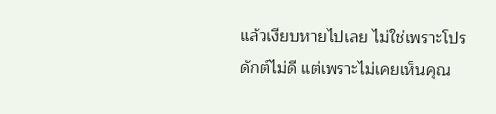แล้วเงียบหายไปเลย ไม่ใช่เพราะโปรดักต์ไม่ดี แต่เพราะไม่เคยเห็นคุณ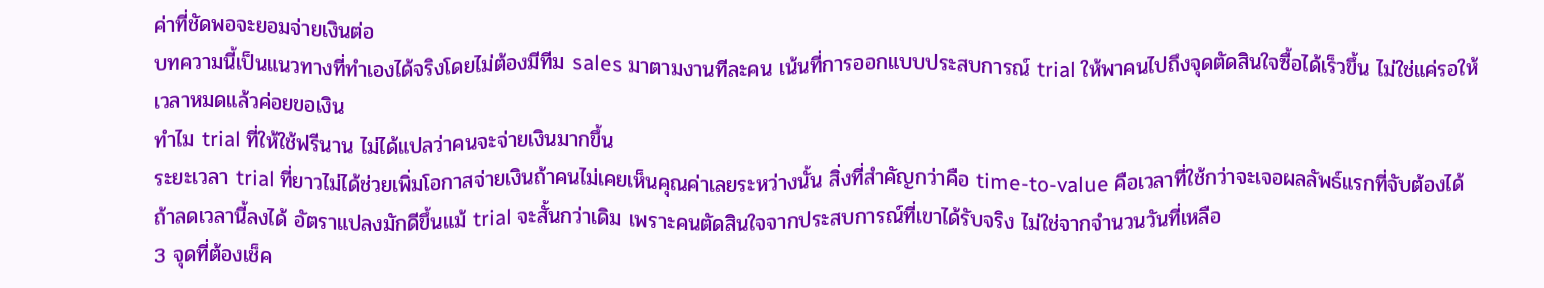ค่าที่ชัดพอจะยอมจ่ายเงินต่อ
บทความนี้เป็นแนวทางที่ทำเองได้จริงโดยไม่ต้องมีทีม sales มาตามงานทีละคน เน้นที่การออกแบบประสบการณ์ trial ให้พาคนไปถึงจุดตัดสินใจซื้อได้เร็วขึ้น ไม่ใช่แค่รอให้เวลาหมดแล้วค่อยขอเงิน
ทำไม trial ที่ให้ใช้ฟรีนาน ไม่ได้แปลว่าคนจะจ่ายเงินมากขึ้น
ระยะเวลา trial ที่ยาวไม่ได้ช่วยเพิ่มโอกาสจ่ายเงินถ้าคนไม่เคยเห็นคุณค่าเลยระหว่างนั้น สิ่งที่สำคัญกว่าคือ time-to-value คือเวลาที่ใช้กว่าจะเจอผลลัพธ์แรกที่จับต้องได้ ถ้าลดเวลานี้ลงได้ อัตราแปลงมักดีขึ้นแม้ trial จะสั้นกว่าเดิม เพราะคนตัดสินใจจากประสบการณ์ที่เขาได้รับจริง ไม่ใช่จากจำนวนวันที่เหลือ
3 จุดที่ต้องเช็ค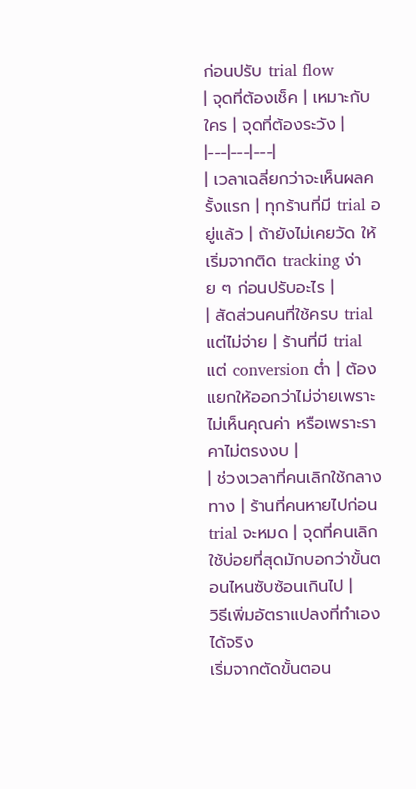ก่อนปรับ trial flow
| จุดที่ต้องเช็ค | เหมาะกับใคร | จุดที่ต้องระวัง |
|---|---|---|
| เวลาเฉลี่ยกว่าจะเห็นผลครั้งแรก | ทุกร้านที่มี trial อยู่แล้ว | ถ้ายังไม่เคยวัด ให้เริ่มจากติด tracking ง่าย ๆ ก่อนปรับอะไร |
| สัดส่วนคนที่ใช้ครบ trial แต่ไม่จ่าย | ร้านที่มี trial แต่ conversion ต่ำ | ต้องแยกให้ออกว่าไม่จ่ายเพราะไม่เห็นคุณค่า หรือเพราะราคาไม่ตรงงบ |
| ช่วงเวลาที่คนเลิกใช้กลางทาง | ร้านที่คนหายไปก่อน trial จะหมด | จุดที่คนเลิกใช้บ่อยที่สุดมักบอกว่าขั้นตอนไหนซับซ้อนเกินไป |
วิธีเพิ่มอัตราแปลงที่ทำเองได้จริง
เริ่มจากตัดขั้นตอน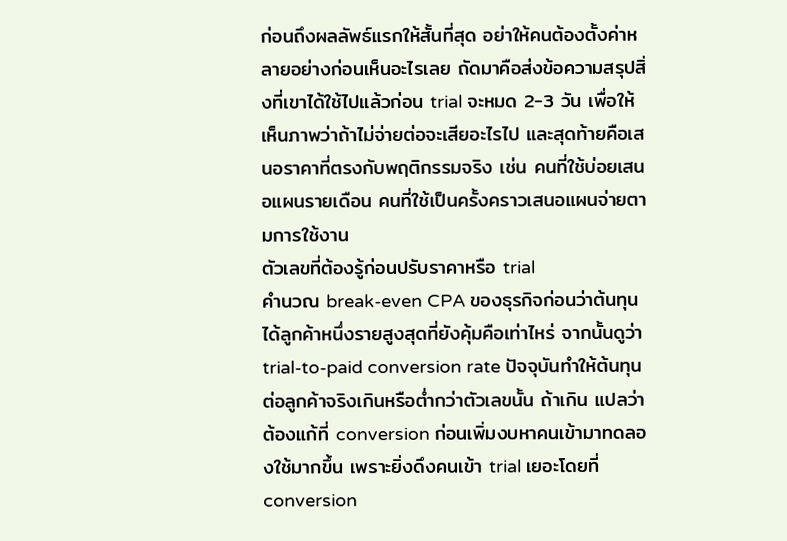ก่อนถึงผลลัพธ์แรกให้สั้นที่สุด อย่าให้คนต้องตั้งค่าหลายอย่างก่อนเห็นอะไรเลย ถัดมาคือส่งข้อความสรุปสิ่งที่เขาได้ใช้ไปแล้วก่อน trial จะหมด 2-3 วัน เพื่อให้เห็นภาพว่าถ้าไม่จ่ายต่อจะเสียอะไรไป และสุดท้ายคือเสนอราคาที่ตรงกับพฤติกรรมจริง เช่น คนที่ใช้บ่อยเสนอแผนรายเดือน คนที่ใช้เป็นครั้งคราวเสนอแผนจ่ายตามการใช้งาน
ตัวเลขที่ต้องรู้ก่อนปรับราคาหรือ trial
คำนวณ break-even CPA ของธุรกิจก่อนว่าต้นทุนได้ลูกค้าหนึ่งรายสูงสุดที่ยังคุ้มคือเท่าไหร่ จากนั้นดูว่า trial-to-paid conversion rate ปัจจุบันทำให้ต้นทุนต่อลูกค้าจริงเกินหรือต่ำกว่าตัวเลขนั้น ถ้าเกิน แปลว่าต้องแก้ที่ conversion ก่อนเพิ่มงบหาคนเข้ามาทดลองใช้มากขึ้น เพราะยิ่งดึงคนเข้า trial เยอะโดยที่ conversion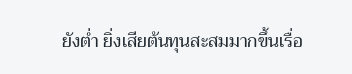ยังต่ำ ยิ่งเสียต้นทุนสะสมมากขึ้นเรื่อ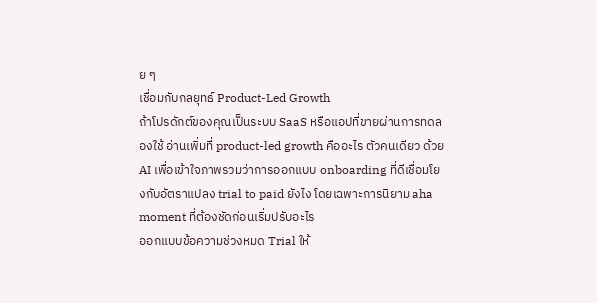ย ๆ
เชื่อมกับกลยุทธ์ Product-Led Growth
ถ้าโปรดักต์ของคุณเป็นระบบ SaaS หรือแอปที่ขายผ่านการทดลองใช้ อ่านเพิ่มที่ product-led growth คืออะไร ตัวคนเดียว ด้วย AI เพื่อเข้าใจภาพรวมว่าการออกแบบ onboarding ที่ดีเชื่อมโยงกับอัตราแปลง trial to paid ยังไง โดยเฉพาะการนิยาม aha moment ที่ต้องชัดก่อนเริ่มปรับอะไร
ออกแบบข้อความช่วงหมด Trial ให้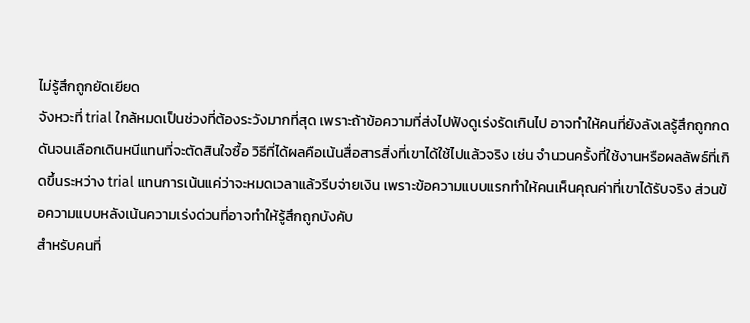ไม่รู้สึกถูกยัดเยียด
จังหวะที่ trial ใกล้หมดเป็นช่วงที่ต้องระวังมากที่สุด เพราะถ้าข้อความที่ส่งไปฟังดูเร่งรัดเกินไป อาจทำให้คนที่ยังลังเลรู้สึกถูกกดดันจนเลือกเดินหนีแทนที่จะตัดสินใจซื้อ วิธีที่ได้ผลคือเน้นสื่อสารสิ่งที่เขาได้ใช้ไปแล้วจริง เช่น จำนวนครั้งที่ใช้งานหรือผลลัพธ์ที่เกิดขึ้นระหว่าง trial แทนการเน้นแค่ว่าจะหมดเวลาแล้วรีบจ่ายเงิน เพราะข้อความแบบแรกทำให้คนเห็นคุณค่าที่เขาได้รับจริง ส่วนข้อความแบบหลังเน้นความเร่งด่วนที่อาจทำให้รู้สึกถูกบังคับ
สำหรับคนที่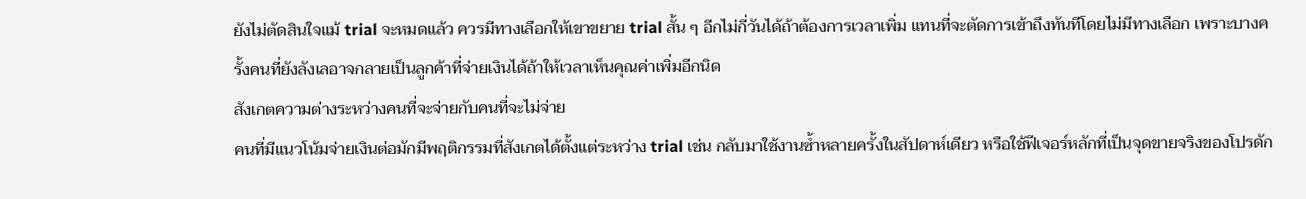ยังไม่ตัดสินใจแม้ trial จะหมดแล้ว ควรมีทางเลือกให้เขาขยาย trial สั้น ๆ อีกไม่กี่วันได้ถ้าต้องการเวลาเพิ่ม แทนที่จะตัดการเข้าถึงทันทีโดยไม่มีทางเลือก เพราะบางครั้งคนที่ยังลังเลอาจกลายเป็นลูกค้าที่จ่ายเงินได้ถ้าให้เวลาเห็นคุณค่าเพิ่มอีกนิด
สังเกตความต่างระหว่างคนที่จะจ่ายกับคนที่จะไม่จ่าย
คนที่มีแนวโน้มจ่ายเงินต่อมักมีพฤติกรรมที่สังเกตได้ตั้งแต่ระหว่าง trial เช่น กลับมาใช้งานซ้ำหลายครั้งในสัปดาห์เดียว หรือใช้ฟีเจอร์หลักที่เป็นจุดขายจริงของโปรดัก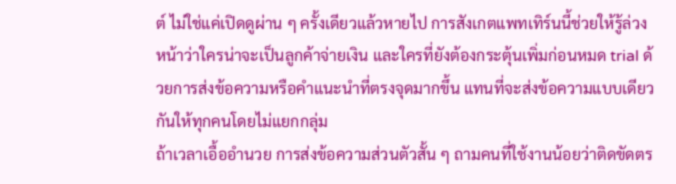ต์ ไม่ใช่แค่เปิดดูผ่าน ๆ ครั้งเดียวแล้วหายไป การสังเกตแพทเทิร์นนี้ช่วยให้รู้ล่วงหน้าว่าใครน่าจะเป็นลูกค้าจ่ายเงิน และใครที่ยังต้องกระตุ้นเพิ่มก่อนหมด trial ด้วยการส่งข้อความหรือคำแนะนำที่ตรงจุดมากขึ้น แทนที่จะส่งข้อความแบบเดียวกันให้ทุกคนโดยไม่แยกกลุ่ม
ถ้าเวลาเอื้ออำนวย การส่งข้อความส่วนตัวสั้น ๆ ถามคนที่ใช้งานน้อยว่าติดขัดตร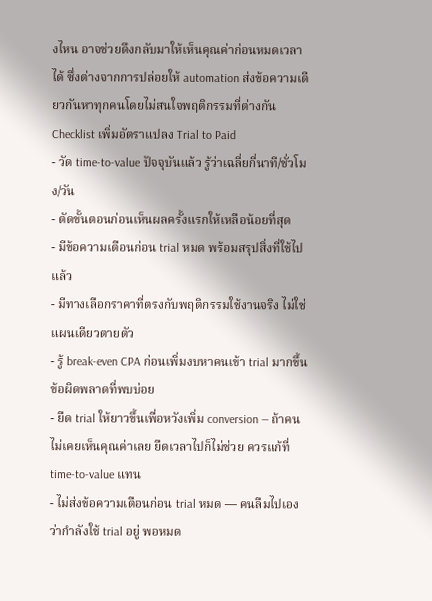งไหน อาจช่วยดึงกลับมาให้เห็นคุณค่าก่อนหมดเวลาได้ ซึ่งต่างจากการปล่อยให้ automation ส่งข้อความเดียวกันหาทุกคนโดยไม่สนใจพฤติกรรมที่ต่างกัน
Checklist เพิ่มอัตราแปลง Trial to Paid
- วัด time-to-value ปัจจุบันแล้ว รู้ว่าเฉลี่ยกี่นาที/ชั่วโมง/วัน
- ตัดขั้นตอนก่อนเห็นผลครั้งแรกให้เหลือน้อยที่สุด
- มีข้อความเตือนก่อน trial หมด พร้อมสรุปสิ่งที่ใช้ไปแล้ว
- มีทางเลือกราคาที่ตรงกับพฤติกรรมใช้งานจริง ไม่ใช่แผนเดียวตายตัว
- รู้ break-even CPA ก่อนเพิ่มงบหาคนเข้า trial มากขึ้น
ข้อผิดพลาดที่พบบ่อย
- ยืด trial ให้ยาวขึ้นเพื่อหวังเพิ่ม conversion — ถ้าคนไม่เคยเห็นคุณค่าเลย ยืดเวลาไปก็ไม่ช่วย ควรแก้ที่ time-to-value แทน
- ไม่ส่งข้อความเตือนก่อน trial หมด — คนลืมไปเองว่ากำลังใช้ trial อยู่ พอหมด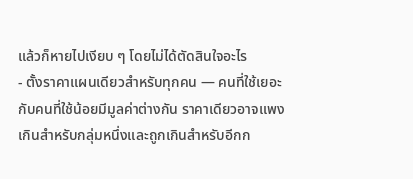แล้วก็หายไปเงียบ ๆ โดยไม่ได้ตัดสินใจอะไร
- ตั้งราคาแผนเดียวสำหรับทุกคน — คนที่ใช้เยอะกับคนที่ใช้น้อยมีมูลค่าต่างกัน ราคาเดียวอาจแพงเกินสำหรับกลุ่มหนึ่งและถูกเกินสำหรับอีกก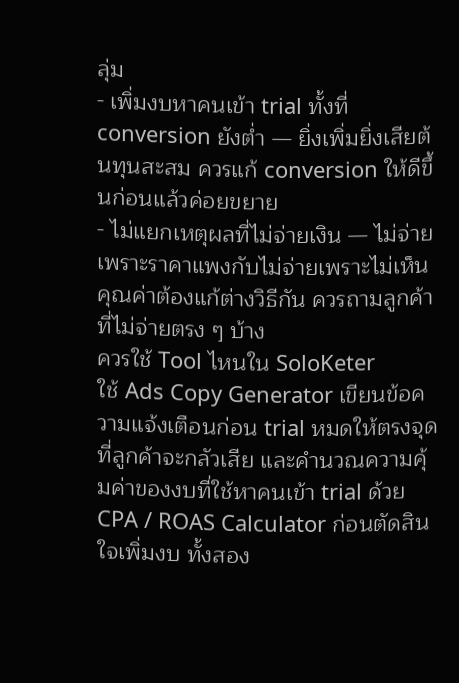ลุ่ม
- เพิ่มงบหาคนเข้า trial ทั้งที่ conversion ยังต่ำ — ยิ่งเพิ่มยิ่งเสียต้นทุนสะสม ควรแก้ conversion ให้ดีขึ้นก่อนแล้วค่อยขยาย
- ไม่แยกเหตุผลที่ไม่จ่ายเงิน — ไม่จ่ายเพราะราคาแพงกับไม่จ่ายเพราะไม่เห็นคุณค่าต้องแก้ต่างวิธีกัน ควรถามลูกค้าที่ไม่จ่ายตรง ๆ บ้าง
ควรใช้ Tool ไหนใน SoloKeter
ใช้ Ads Copy Generator เขียนข้อความแจ้งเตือนก่อน trial หมดให้ตรงจุดที่ลูกค้าจะกลัวเสีย และคำนวณความคุ้มค่าของงบที่ใช้หาคนเข้า trial ด้วย CPA / ROAS Calculator ก่อนตัดสินใจเพิ่มงบ ทั้งสอง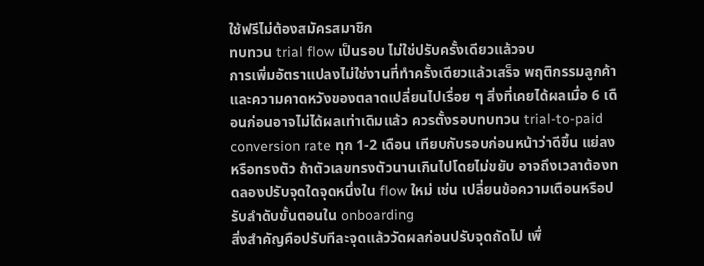ใช้ฟรีไม่ต้องสมัครสมาชิก
ทบทวน trial flow เป็นรอบ ไม่ใช่ปรับครั้งเดียวแล้วจบ
การเพิ่มอัตราแปลงไม่ใช่งานที่ทำครั้งเดียวแล้วเสร็จ พฤติกรรมลูกค้าและความคาดหวังของตลาดเปลี่ยนไปเรื่อย ๆ สิ่งที่เคยได้ผลเมื่อ 6 เดือนก่อนอาจไม่ได้ผลเท่าเดิมแล้ว ควรตั้งรอบทบทวน trial-to-paid conversion rate ทุก 1-2 เดือน เทียบกับรอบก่อนหน้าว่าดีขึ้น แย่ลง หรือทรงตัว ถ้าตัวเลขทรงตัวนานเกินไปโดยไม่ขยับ อาจถึงเวลาต้องทดลองปรับจุดใดจุดหนึ่งใน flow ใหม่ เช่น เปลี่ยนข้อความเตือนหรือปรับลำดับขั้นตอนใน onboarding
สิ่งสำคัญคือปรับทีละจุดแล้ววัดผลก่อนปรับจุดถัดไป เพื่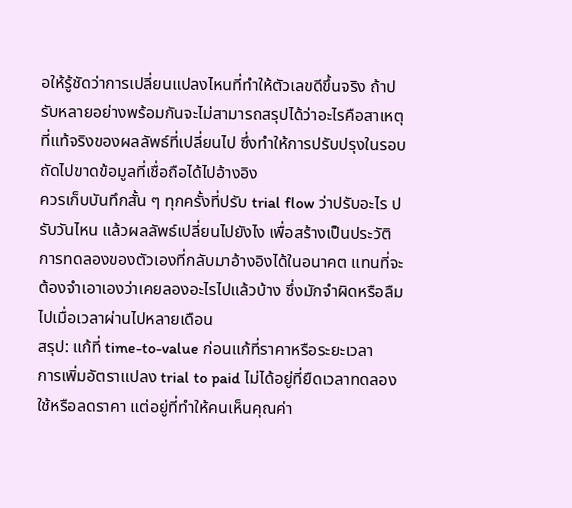อให้รู้ชัดว่าการเปลี่ยนแปลงไหนที่ทำให้ตัวเลขดีขึ้นจริง ถ้าปรับหลายอย่างพร้อมกันจะไม่สามารถสรุปได้ว่าอะไรคือสาเหตุที่แท้จริงของผลลัพธ์ที่เปลี่ยนไป ซึ่งทำให้การปรับปรุงในรอบถัดไปขาดข้อมูลที่เชื่อถือได้ไปอ้างอิง
ควรเก็บบันทึกสั้น ๆ ทุกครั้งที่ปรับ trial flow ว่าปรับอะไร ปรับวันไหน แล้วผลลัพธ์เปลี่ยนไปยังไง เพื่อสร้างเป็นประวัติการทดลองของตัวเองที่กลับมาอ้างอิงได้ในอนาคต แทนที่จะต้องจำเอาเองว่าเคยลองอะไรไปแล้วบ้าง ซึ่งมักจำผิดหรือลืมไปเมื่อเวลาผ่านไปหลายเดือน
สรุป: แก้ที่ time-to-value ก่อนแก้ที่ราคาหรือระยะเวลา
การเพิ่มอัตราแปลง trial to paid ไม่ได้อยู่ที่ยืดเวลาทดลองใช้หรือลดราคา แต่อยู่ที่ทำให้คนเห็นคุณค่า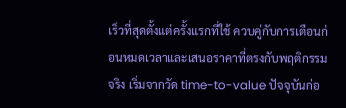เร็วที่สุดตั้งแต่ครั้งแรกที่ใช้ ควบคู่กับการเตือนก่อนหมดเวลาและเสนอราคาที่ตรงกับพฤติกรรมจริง เริ่มจากวัด time-to-value ปัจจุบันก่อ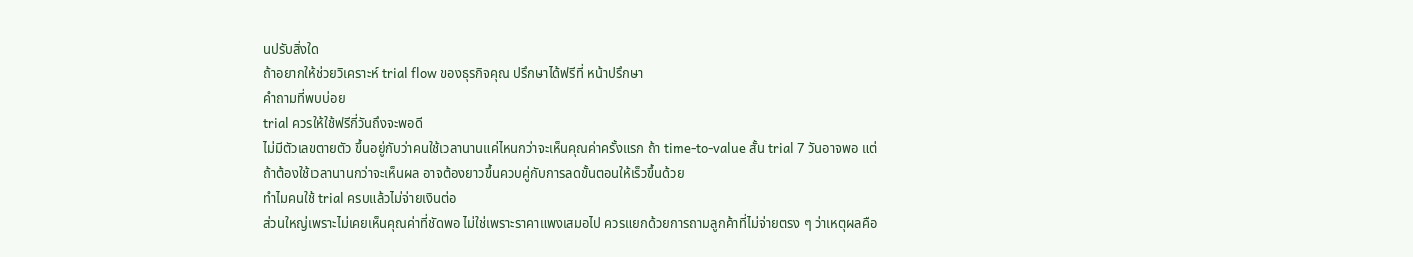นปรับสิ่งใด
ถ้าอยากให้ช่วยวิเคราะห์ trial flow ของธุรกิจคุณ ปรึกษาได้ฟรีที่ หน้าปรึกษา
คำถามที่พบบ่อย
trial ควรให้ใช้ฟรีกี่วันถึงจะพอดี
ไม่มีตัวเลขตายตัว ขึ้นอยู่กับว่าคนใช้เวลานานแค่ไหนกว่าจะเห็นคุณค่าครั้งแรก ถ้า time-to-value สั้น trial 7 วันอาจพอ แต่ถ้าต้องใช้เวลานานกว่าจะเห็นผล อาจต้องยาวขึ้นควบคู่กับการลดขั้นตอนให้เร็วขึ้นด้วย
ทำไมคนใช้ trial ครบแล้วไม่จ่ายเงินต่อ
ส่วนใหญ่เพราะไม่เคยเห็นคุณค่าที่ชัดพอ ไม่ใช่เพราะราคาแพงเสมอไป ควรแยกด้วยการถามลูกค้าที่ไม่จ่ายตรง ๆ ว่าเหตุผลคือ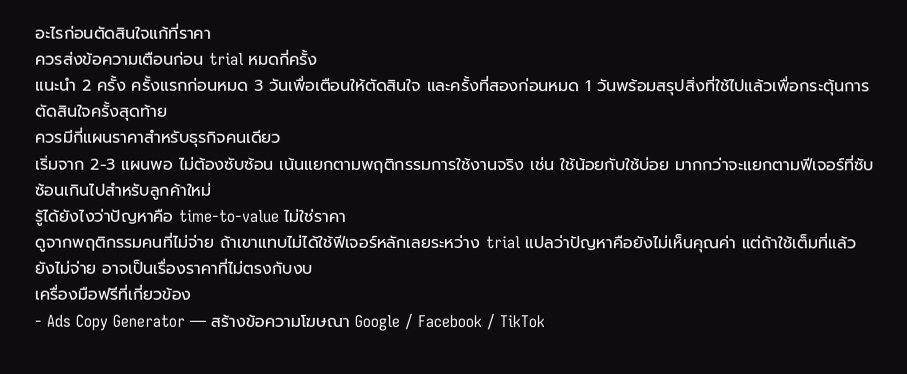อะไรก่อนตัดสินใจแก้ที่ราคา
ควรส่งข้อความเตือนก่อน trial หมดกี่ครั้ง
แนะนำ 2 ครั้ง ครั้งแรกก่อนหมด 3 วันเพื่อเตือนให้ตัดสินใจ และครั้งที่สองก่อนหมด 1 วันพร้อมสรุปสิ่งที่ใช้ไปแล้วเพื่อกระตุ้นการตัดสินใจครั้งสุดท้าย
ควรมีกี่แผนราคาสำหรับธุรกิจคนเดียว
เริ่มจาก 2-3 แผนพอ ไม่ต้องซับซ้อน เน้นแยกตามพฤติกรรมการใช้งานจริง เช่น ใช้น้อยกับใช้บ่อย มากกว่าจะแยกตามฟีเจอร์ที่ซับซ้อนเกินไปสำหรับลูกค้าใหม่
รู้ได้ยังไงว่าปัญหาคือ time-to-value ไม่ใช่ราคา
ดูจากพฤติกรรมคนที่ไม่จ่าย ถ้าเขาแทบไม่ได้ใช้ฟีเจอร์หลักเลยระหว่าง trial แปลว่าปัญหาคือยังไม่เห็นคุณค่า แต่ถ้าใช้เต็มที่แล้วยังไม่จ่าย อาจเป็นเรื่องราคาที่ไม่ตรงกับงบ
เครื่องมือฟรีที่เกี่ยวข้อง
- Ads Copy Generator — สร้างข้อความโฆษณา Google / Facebook / TikTok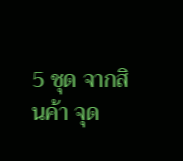5 ชุด จากสินค้า จุด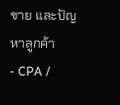ขาย และปัญหาลูกค้า
- CPA /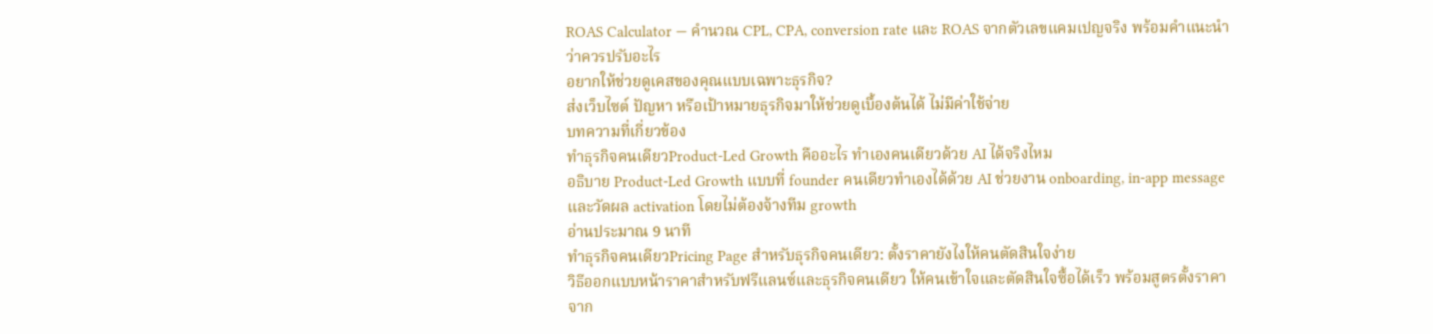ROAS Calculator — คำนวณ CPL, CPA, conversion rate และ ROAS จากตัวเลขแคมเปญจริง พร้อมคำแนะนำว่าควรปรับอะไร
อยากให้ช่วยดูเคสของคุณแบบเฉพาะธุรกิจ?
ส่งเว็บไซต์ ปัญหา หรือเป้าหมายธุรกิจมาให้ช่วยดูเบื้องต้นได้ ไม่มีค่าใช้จ่าย
บทความที่เกี่ยวข้อง
ทำธุรกิจคนเดียวProduct-Led Growth คืออะไร ทำเองคนเดียวด้วย AI ได้จริงไหม
อธิบาย Product-Led Growth แบบที่ founder คนเดียวทำเองได้ด้วย AI ช่วยงาน onboarding, in-app message และวัดผล activation โดยไม่ต้องจ้างทีม growth
อ่านประมาณ 9 นาที
ทำธุรกิจคนเดียวPricing Page สำหรับธุรกิจคนเดียว: ตั้งราคายังไงให้คนตัดสินใจง่าย
วิธีออกแบบหน้าราคาสำหรับฟรีแลนซ์และธุรกิจคนเดียว ให้คนเข้าใจและตัดสินใจซื้อได้เร็ว พร้อมสูตรตั้งราคาจาก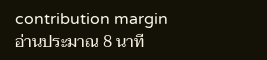contribution margin
อ่านประมาณ 8 นาที